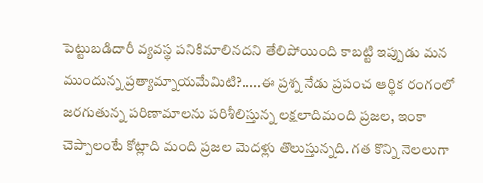పెట్టుబడిదారీ వ్యవస్థ పనికిమాలినదని తేలిపోయింది కాబట్టి ఇప్పుడు మన ముందున్న ప్రత్యామ్నాయమేమిటి?.....ఈ ప్రశ్న నేడు ప్రపంచ ఆర్థిక రంగంలో జరగుతున్న పరిణామాలను పరిశీలిస్తున్న లక్షలాదిమంది ప్రజల, ఇంకా చెప్పాలంటే కోట్లాది మంది ప్రజల మెదళ్లు తొలుస్తున్నది. గత కొన్ని నెలలుగా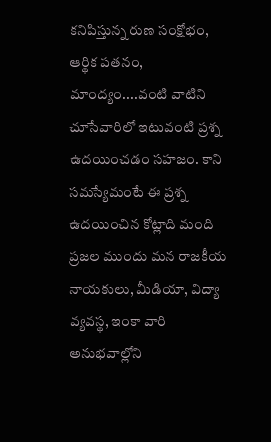కనిపిస్తున్న రుణ సంక్షోభం, ఆర్థిక పతనం, మాంద్యం....వంటి వాటిని చూసేవారిలో ఇటువంటి ప్రశ్న ఉదయించడం సహజం. కాని సమస్యేమంటే ఈ ప్రశ్న ఉదయించిన కోట్లాది మంది ప్రజల ముందు మన రాజకీయ నాయకులు, మీడియా, విద్యా వ్యవస్థ, ఇంకా వారి అనుభవాల్లోని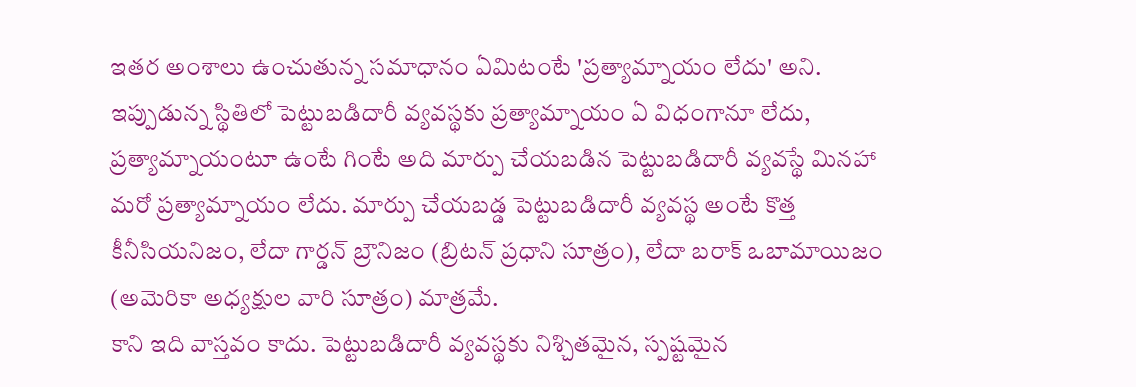ఇతర అంశాలు ఉంచుతున్న సమాధానం ఏమిటంటే 'ప్రత్యామ్నాయం లేదు' అని. ఇప్పుడున్న స్థితిలో పెట్టుబడిదారీ వ్యవస్థకు ప్రత్యామ్నాయం ఏ విధంగానూ లేదు, ప్రత్యామ్నాయంటూ ఉంటే గింటే అది మార్పు చేయబడిన పెట్టుబడిదారీ వ్యవస్థే మినహా మరో ప్రత్యామ్నాయం లేదు. మార్పు చేయబడ్డ పెట్టుబడిదారీ వ్యవస్థ అంటే కొత్త కీనీసియనిజం, లేదా గార్డన్ బ్రౌనిజం (బ్రిటన్ ప్రధాని సూత్రం), లేదా బరాక్ ఒబామాయిజం (అమెరికా అధ్యక్షుల వారి సూత్రం) మాత్రమే.
కాని ఇది వాస్తవం కాదు. పెట్టుబడిదారీ వ్యవస్థకు నిశ్చితమైన, స్పష్టమైన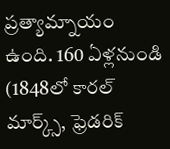ప్రత్యామ్నాయం ఉంది. 160 ఏళ్లనుండి (1848లో కారల్ మార్క్స్, ఫ్రెడరిక్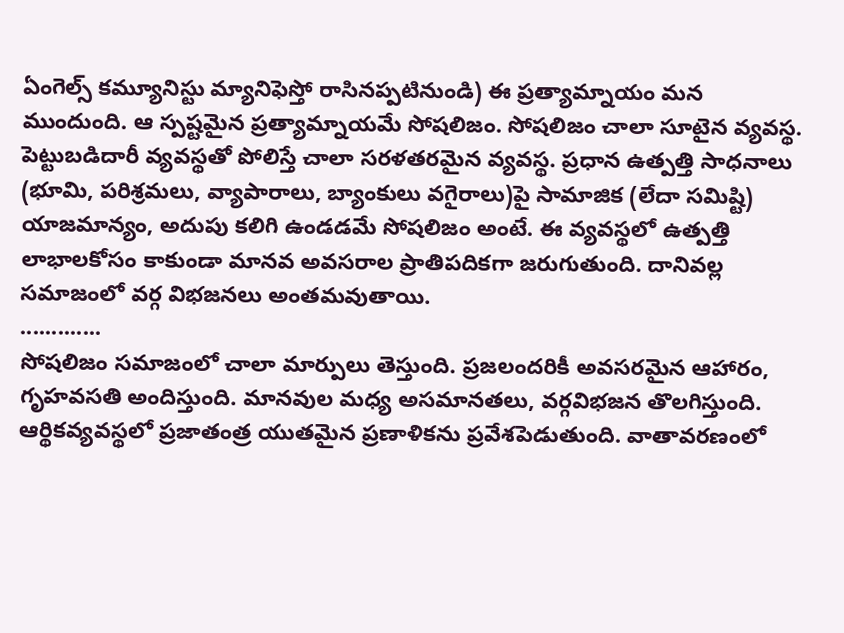ఏంగెల్స్ కమ్యూనిస్టు మ్యానిఫెస్తో రాసినప్పటినుండి) ఈ ప్రత్యామ్నాయం మన ముందుంది. ఆ స్పష్టమైన ప్రత్యామ్నాయమే సోషలిజం. సోషలిజం చాలా సూటైన వ్యవస్థ. పెట్టుబడిదారీ వ్యవస్థతో పోలిస్తే చాలా సరళతరమైన వ్యవస్థ. ప్రధాన ఉత్పత్తి సాధనాలు (భూమి, పరిశ్రమలు, వ్యాపారాలు, బ్యాంకులు వగైరాలు)పై సామాజిక (లేదా సమిష్టి) యాజమాన్యం, అదుపు కలిగి ఉండడమే సోషలిజం అంటే. ఈ వ్యవస్థలో ఉత్పత్తి లాభాలకోసం కాకుండా మానవ అవసరాల ప్రాతిపదికగా జరుగుతుంది. దానివల్ల సమాజంలో వర్గ విభజనలు అంతమవుతాయి.
.............
సోషలిజం సమాజంలో చాలా మార్పులు తెస్తుంది. ప్రజలందరికీ అవసరమైన ఆహారం, గృహవసతి అందిస్తుంది. మానవుల మధ్య అసమానతలు, వర్గవిభజన తొలగిస్తుంది. ఆర్థికవ్యవస్థలో ప్రజాతంత్ర యుతమైన ప్రణాళికను ప్రవేశపెడుతుంది. వాతావరణంలో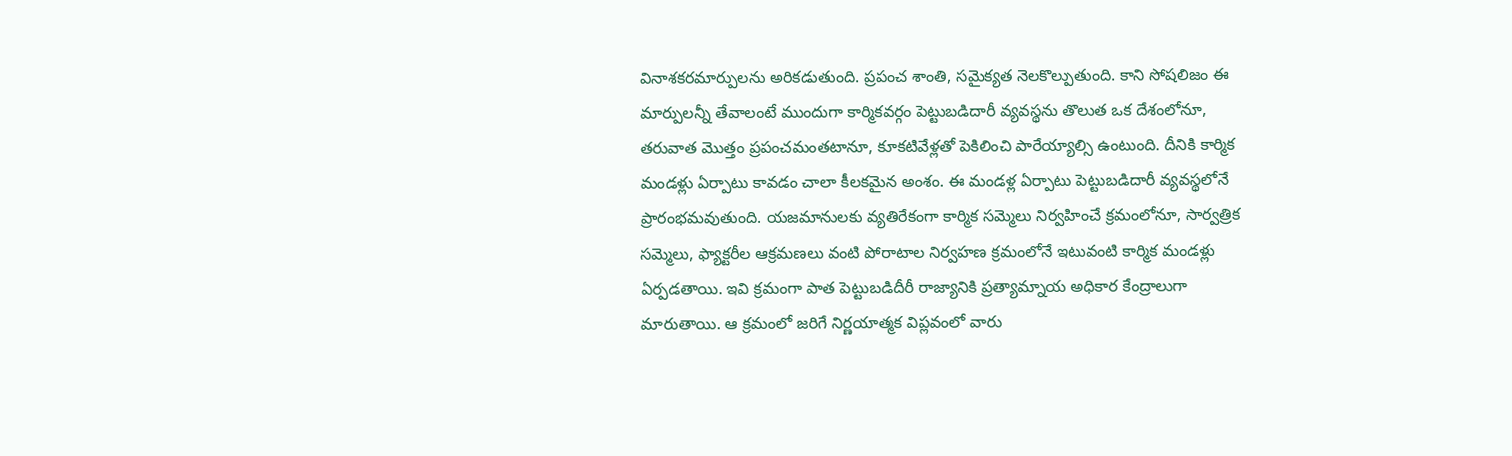వినాశకరమార్పులను అరికడుతుంది. ప్రపంచ శాంతి, సమైక్యత నెలకొల్పుతుంది. కాని సోషలిజం ఈ మార్పులన్నీ తేవాలంటే ముందుగా కార్మికవర్గం పెట్టుబడిదారీ వ్యవస్థను తొలుత ఒక దేశంలోనూ, తరువాత మొత్తం ప్రపంచమంతటానూ, కూకటివేళ్లతో పెకిలించి పారేయ్యాల్సి ఉంటుంది. దీనికి కార్మిక మండళ్లు ఏర్పాటు కావడం చాలా కీలకమైన అంశం. ఈ మండళ్ల ఏర్పాటు పెట్టుబడిదారీ వ్యవస్థలోనే ప్రారంభమవుతుంది. యజమానులకు వ్యతిరేకంగా కార్మిక సమ్మెలు నిర్వహించే క్రమంలోనూ, సార్వత్రిక సమ్మెలు, ఫ్యాక్టరీల ఆక్రమణలు వంటి పోరాటాల నిర్వహణ క్రమంలోనే ఇటువంటి కార్మిక మండళ్లు ఏర్పడతాయి. ఇవి క్రమంగా పాత పెట్టుబడిదీరీ రాజ్యానికి ప్రత్యామ్నాయ అధికార కేంద్రాలుగా మారుతాయి. ఆ క్రమంలో జరిగే నిర్ణయాత్మక విప్లవంలో వారు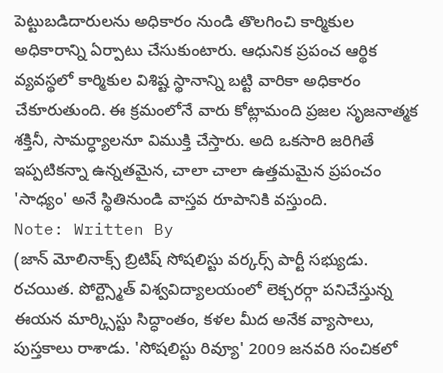పెట్టుబడిదారులను అధికారం నుండి తొలగించి కార్మికుల అధికారాన్ని ఏర్పాటు చేసుకుంటారు. ఆధునిక ప్రపంచ ఆర్థిక వ్యవస్థలో కార్మికుల విశిష్ట స్థానాన్ని బట్టి వారికా అధికారం చేకూరుతుంది. ఈ క్రమంలోనే వారు కోట్లామంది ప్రజల సృజనాత్మక శక్తినీ, సామర్ధ్యాలనూ విముక్తి చేస్తారు. అది ఒకసారి జరిగితే ఇప్పటికన్నా ఉన్నతమైన, చాలా చాలా ఉత్తమమైన ప్రపంచం 'సాధ్యం' అనే స్థితినుండి వాస్తవ రూపానికి వస్తుంది.
Note: Written By
(జాన్ మోలినాక్స్ బ్రిటిష్ సోషలిస్టు వర్కర్స్ పార్టీ సభ్యుడు. రచయిత. పోర్ట్స్మౌత్ విశ్వవిద్యాలయంలో లెక్చరర్గా పనిచేస్తున్న ఈయన మార్క్సిస్టు సిద్ధాంతం, కళల మీద అనేక వ్యాసాలు, పుస్తకాలు రాశాడు. 'సోషలిస్టు రివ్యూ' 2009 జనవరి సంచికలో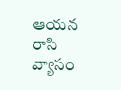ఆయన రాసి వ్యాసం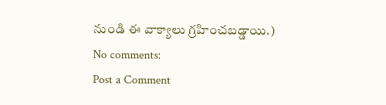నుండి ఈ వాక్యాలు గ్రహించబడ్డాయి.)
No comments:
Post a Comment